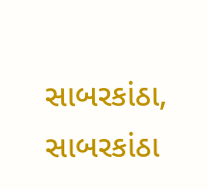સાબરકાંઠા,
સાબરકાંઠા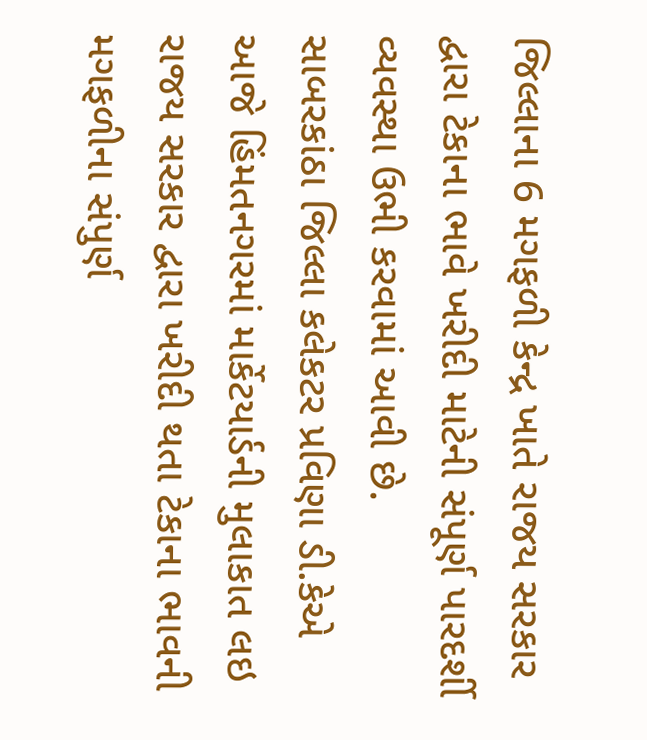જિલ્લાના 6 મગફળી કેન્દ્ર ખાતે રાજય સરકાર દ્વારા ટેકાના ભાવે ખરીદી માટેની સંપૂર્ણ પારદર્શી વ્યવસ્થા ઉભી કરવામાં આવી છે.
સાબરકાંઠા જિલ્લા કલેકટર પ્રવિણા ડી.કેએ આજે હિંમતનગરમાં માર્કેટયાર્ડની મુલાકાત લઇ રાજય સરકાર દ્વારા ખરીદી થતા ટેકાના ભાવની મગફળીના સંપુર્ણ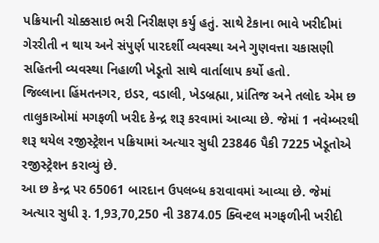પક્રિયાની ચોક્કસાઇ ભરી નિરીક્ષણ કર્યુ હતું. સાથે ટેકાના ભાવે ખરીદીમાં ગેરરીતી ન થાય અને સંપુર્ણ પારદર્શી વ્યવસ્થા અને ગુણવત્તા ચકાસણી સહિતની વ્યવસ્થા નિહાળી ખેડૂતો સાથે વાર્તાલાપ કર્યો હતો.
જિલ્લાના હિંમતનગર, ઇડર, વડાલી, ખેડબ્રહ્મા, પ્રાંતિજ અને તલોદ એમ છ તાલુકાઓમાં મગફળી ખરીદ કેન્દ્ર શરૂ કરવામાં આવ્યા છે. જેમાં 1 નવેમ્બરથી શરૂ થયેલ રજીસ્ટ્રેશન પક્રિયામાં અત્યાર સુધી 23846 પૈકી 7225 ખેડૂતોએ રજીસ્ટ્રેશન કરાવ્યું છે.
આ છ કેન્દ્ર પર 65061 બારદાન ઉપલબ્ધ કરાવાવમાં આવ્યા છે. જેમાં અત્યાર સુધી રૂ. 1,93,70,250 ની 3874.05 ક્વિન્ટલ મગફળીની ખરીદી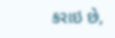કરાઇ છે,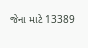જેના માટે 13389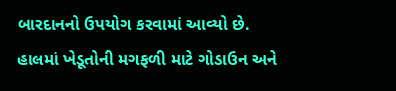બારદાનનો ઉપયોગ કરવામાં આવ્યો છે.
હાલમાં ખેડૂતોની મગફળી માટે ગોડાઉન અને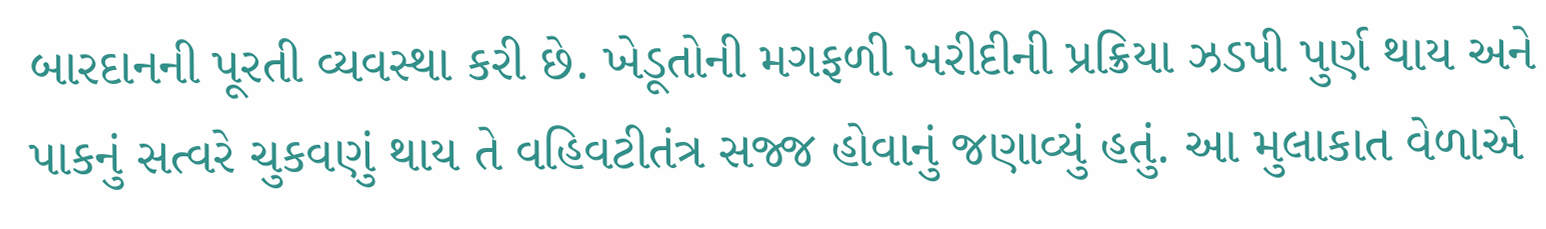બારદાનની પૂરતી વ્યવસ્થા કરી છે. ખેડૂતોની મગફળી ખરીદીની પ્રક્રિયા ઝડપી પુર્ણ થાય અને પાકનું સત્વરે ચુકવણું થાય તે વહિવટીતંત્ર સજ્જ હોવાનું જણાવ્યું હતું. આ મુલાકાત વેળાએ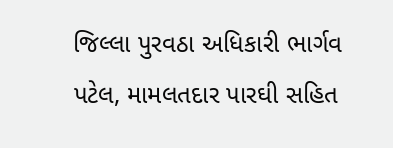જિલ્લા પુરવઠા અધિકારી ભાર્ગવ પટેલ, મામલતદાર પારઘી સહિત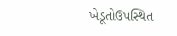ખેડૂતોઉપસ્થિત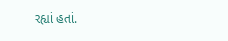રહ્યાં હતાં.